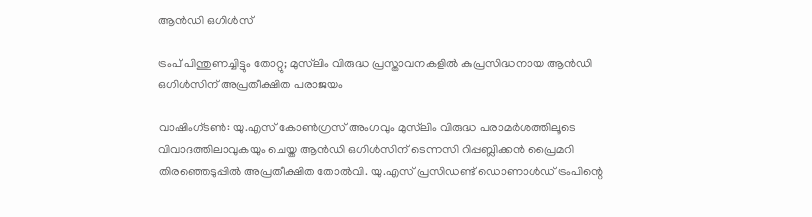ആൻഡി ഒഗിൾസ്

ട്രംപ് പിന്തുണച്ചിട്ടും തോറ്റു; മുസ്‌ലിം വിരുദ്ധ പ്രസ്താവനകളിൽ കുപ്രസിദ്ധനായ ആൻഡി ഒഗിൾസിന് അപ്രതീക്ഷിത പരാജയം

വാഷിംഗ്‌ടൺ: യു.എസ്‌ കോൺഗ്രസ് അംഗവും മുസ്‌ലിം വിരുദ്ധ പരാമർശത്തിലൂടെ വിവാദത്തിലാവുകയും ചെയ്ത ആൻഡി ഒഗിൾസിന് ടെന്നസി റിപ്പബ്ലിക്കൻ പ്രൈമറി തിരഞ്ഞെടുപ്പിൽ അപ്രതീക്ഷിത തോൽവി. യു.എസ്‌ പ്രസിഡണ്ട് ഡൊണാൾഡ് ട്രംപിന്റെ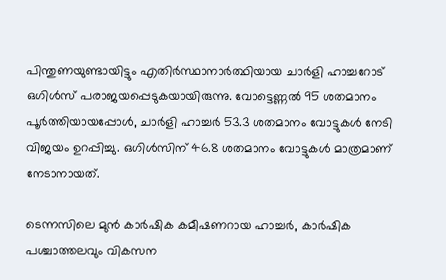പിന്തുണയുണ്ടായിട്ടും എതിർസ്ഥാനാർത്ഥിയായ ചാർളി ഹാച്ചറോട് ഒഗിൾസ് പരാജയപ്പെടുകയായിരുന്നു. വോട്ടെണ്ണൽ 95 ശതമാനം പൂർത്തിയായപ്പോൾ, ചാർളി ഹാച്ചർ 53.3 ശതമാനം വോട്ടുകൾ നേടി വിജയം ഉറപ്പിച്ചു. ഒഗിൾസിന് 46.8 ശതമാനം വോട്ടുകൾ മാത്രമാണ് നേടാനായത്.

ടെന്നസിലെ മുൻ കാർഷിക കമീഷണറായ ഹാച്ചർ, കാർഷിക പശ്ചാത്തലവും വികസന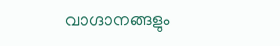വാഗ്ദാനങ്ങളും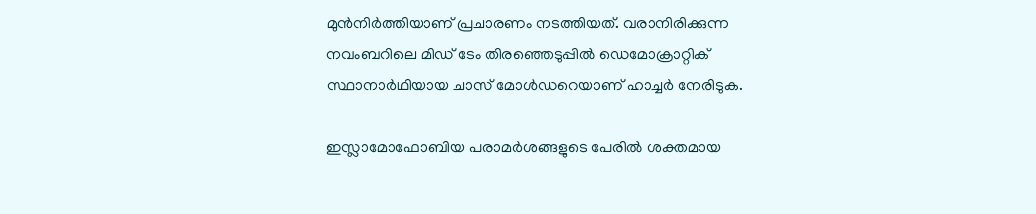മുൻനിർത്തിയാണ് പ്രചാരണം നടത്തിയത്. വരാനിരിക്കുന്ന നവംബറിലെ മിഡ് ടേം തിരഞ്ഞെടുപ്പിൽ ഡെമോക്രാറ്റിക്‌ സ്ഥാനാർഥിയായ ചാസ് മോൾഡറെയാണ് ഹാച്ചർ നേരിടുക.

ഇസ്ലാമോഫോബിയ പരാമർശങ്ങളുടെ പേരിൽ ശക്തമായ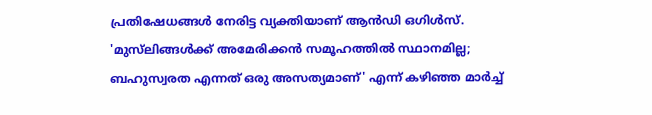പ്രതിഷേധങ്ങൾ നേരിട്ട വ്യക്തിയാണ് ആൻഡി ഒഗിൾസ്. 'മുസ്‌ലിങ്ങൾക്ക് അമേരിക്കൻ സമൂഹത്തിൽ സ്ഥാനമില്ല; ബഹുസ്വരത എന്നത് ഒരു അസത്യമാണ്' എന്ന് കഴിഞ്ഞ മാർച്ച്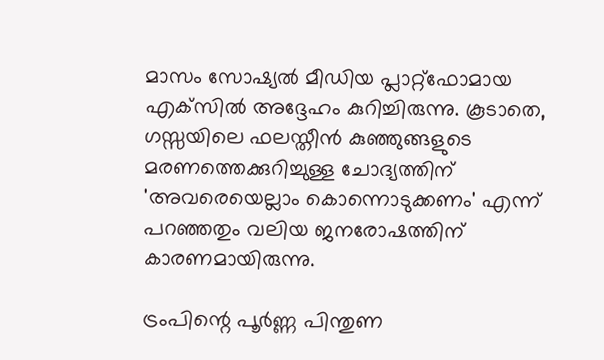മാസം സോഷ്യൽ മീഡിയ പ്ലാറ്റ്‌ഫോമായ എക്‌സിൽ അദ്ദേഹം കുറിച്ചിരുന്നു. കൂടാതെ, ഗസ്സയിലെ ഫലസ്തീൻ കുഞ്ഞുങ്ങളുടെ മരണത്തെക്കുറിച്ചുള്ള ചോദ്യത്തിന് 'അവരെയെല്ലാം കൊന്നൊടുക്കണം' എന്ന് പറഞ്ഞതും വലിയ ജനരോഷത്തിന് കാരണമായിരുന്നു.

ട്രംപിന്റെ പൂർണ്ണ പിന്തുണ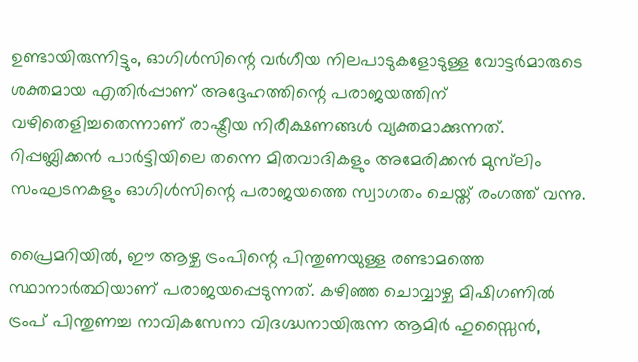ഉണ്ടായിരുന്നിട്ടും, ഓഗിൾസിന്റെ വർഗീയ നിലപാടുകളോടുള്ള വോട്ടർമാരുടെ ശക്തമായ എതിർപ്പാണ് അദ്ദേഹത്തിന്റെ പരാജയത്തിന് വഴിതെളിച്ചതെന്നാണ് രാഷ്ട്രീയ നിരീക്ഷണങ്ങൾ വ്യക്തമാക്കുന്നത്. റിപ്പബ്ലിക്കൻ പാർട്ടിയിലെ തന്നെ മിതവാദികളും അമേരിക്കൻ മുസ്‌ലിം സംഘടനകളും ഓഗിൾസിന്റെ പരാജയത്തെ സ്വാഗതം ചെയ്ത് രംഗത്ത് വന്നു.

പ്രൈമറിയിൽ, ഈ ആഴ്ച ട്രംപിന്റെ പിന്തുണയുള്ള രണ്ടാമത്തെ സ്ഥാനാർത്ഥിയാണ് പരാജയപ്പെടുന്നത്. കഴിഞ്ഞ ചൊവ്വാഴ്ച മിഷിഗണിൽ ട്രംപ് പിന്തുണച്ച നാവികസേനാ വിദഗ്ദ്ധനായിരുന്ന ആമിർ ഹുസ്സൈൻ,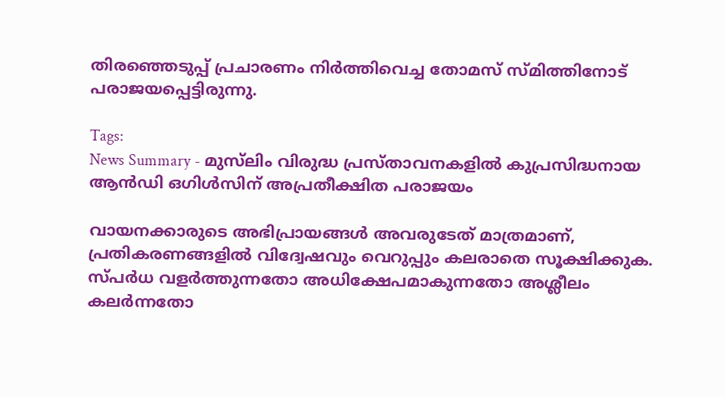തിരഞ്ഞെടുപ്പ് പ്രചാരണം നിർത്തിവെച്ച തോമസ് സ്മിത്തിനോട് പരാജയപ്പെട്ടിരുന്നു.

Tags:
News Summary - മുസ്‌ലിം വിരുദ്ധ പ്രസ്താവനകളിൽ കുപ്രസിദ്ധനായ ആൻഡി ഒഗിൾസിന് അപ്രതീക്ഷിത പരാജയം

വായനക്കാരുടെ അഭിപ്രായങ്ങള്‍ അവരുടേത് മാത്രമാണ്, പ്രതികരണങ്ങളിൽ വിദ്വേഷവും വെറുപ്പും കലരാതെ സൂക്ഷിക്കുക. സ്പർധ വളർത്തുന്നതോ അധിക്ഷേപമാകുന്നതോ അശ്ലീലം കലർന്നതോ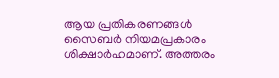ആയ പ്രതികരണങ്ങൾ സൈബർ നിയമപ്രകാരം ശിക്ഷാർഹമാണ്. അത്തരം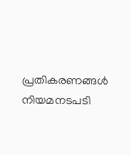പ്രതികരണങ്ങൾ നിയമനടപടി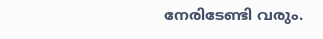നേരിടേണ്ടി വരും.